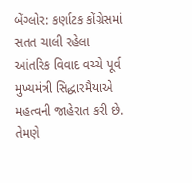બેંગ્લોર: કર્ણાટક કોંગ્રેસમાં સતત ચાલી રહેલા આંતરિક વિવાદ વચ્ચે પૂર્વ મુખ્યમંત્રી સિદ્ધારમૈયાએ મહત્વની જાહેરાત કરી છે. તેમણે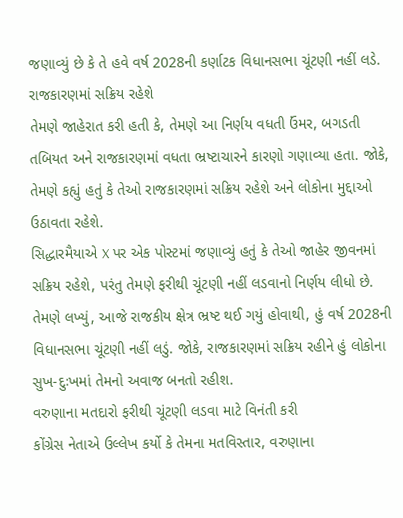જણાવ્યું છે કે તે હવે વર્ષ 2028ની કર્ણાટક વિધાનસભા ચૂંટણી નહીં લડે.
રાજકારણમાં સક્રિય રહેશે
તેમણે જાહેરાત કરી હતી કે, તેમણે આ નિર્ણય વધતી ઉંમર, બગડતી તબિયત અને રાજકારણમાં વધતા ભ્રષ્ટાચારને કારણો ગણાવ્યા હતા. જોકે, તેમણે કહ્યું હતું કે તેઓ રાજકારણમાં સક્રિય રહેશે અને લોકોના મુદ્દાઓ ઉઠાવતા રહેશે.
સિદ્ધારમૈયાએ X પર એક પોસ્ટમાં જણાવ્યું હતું કે તેઓ જાહેર જીવનમાં સક્રિય રહેશે, પરંતુ તેમણે ફરીથી ચૂંટણી નહીં લડવાનો નિર્ણય લીધો છે. તેમણે લખ્યું, આજે રાજકીય ક્ષેત્ર ભ્રષ્ટ થઈ ગયું હોવાથી, હું વર્ષ 2028ની વિધાનસભા ચૂંટણી નહીં લડું. જોકે, રાજકારણમાં સક્રિય રહીને હું લોકોના સુખ-દુઃખમાં તેમનો અવાજ બનતો રહીશ.
વરુણાના મતદારો ફરીથી ચૂંટણી લડવા માટે વિનંતી કરી
કોંગ્રેસ નેતાએ ઉલ્લેખ કર્યો કે તેમના મતવિસ્તાર, વરુણાના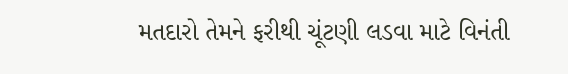મતદારો તેમને ફરીથી ચૂંટણી લડવા માટે વિનંતી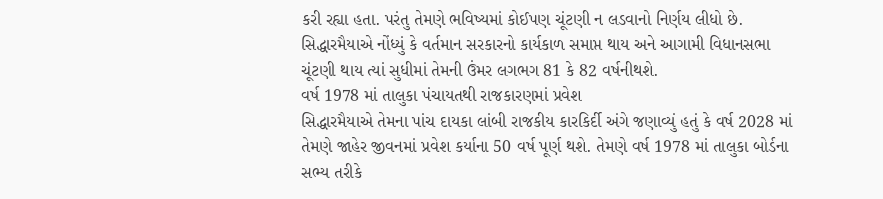કરી રહ્યા હતા. પરંતુ તેમણે ભવિષ્યમાં કોઈપણ ચૂંટણી ન લડવાનો નિર્ણય લીધો છે. સિદ્ધારમૈયાએ નોંધ્યું કે વર્તમાન સરકારનો કાર્યકાળ સમાપ્ત થાય અને આગામી વિધાનસભા ચૂંટણી થાય ત્યાં સુધીમાં તેમની ઉંમર લગભગ 81 કે 82 વર્ષનીથશે.
વર્ષ 1978 માં તાલુકા પંચાયતથી રાજકારણમાં પ્રવેશ
સિદ્ધારમૈયાએ તેમના પાંચ દાયકા લાંબી રાજકીય કારકિર્દી અંગે જણાવ્યું હતું કે વર્ષ 2028 માં તેમણે જાહેર જીવનમાં પ્રવેશ કર્યાના 50 વર્ષ પૂર્ણ થશે. તેમણે વર્ષ 1978 માં તાલુકા બોર્ડના સભ્ય તરીકે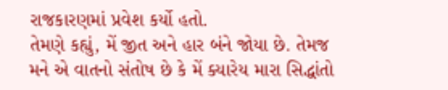રાજકારણમાં પ્રવેશ કર્યો હતો.
તેમણે કહ્યું, મેં જીત અને હાર બંને જોયા છે. તેમજ મને એ વાતનો સંતોષ છે કે મેં ક્યારેય મારા સિદ્ધાંતો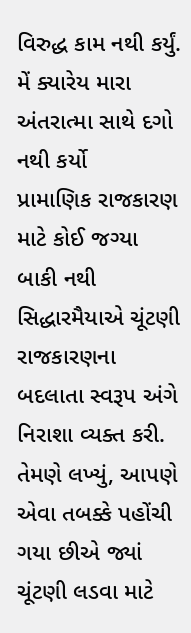વિરુદ્ધ કામ નથી કર્યું. મેં ક્યારેય મારા અંતરાત્મા સાથે દગો નથી કર્યો
પ્રામાણિક રાજકારણ માટે કોઈ જગ્યા બાકી નથી
સિદ્ધારમૈયાએ ચૂંટણી રાજકારણના બદલાતા સ્વરૂપ અંગે નિરાશા વ્યક્ત કરી. તેમણે લખ્યું, આપણે એવા તબક્કે પહોંચી ગયા છીએ જ્યાં ચૂંટણી લડવા માટે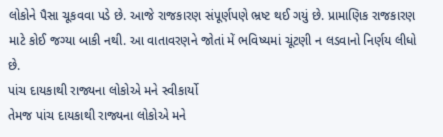લોકોને પૈસા ચૂકવવા પડે છે. આજે રાજકારણ સંપૂર્ણપણે ભ્રષ્ટ થઈ ગયું છે. પ્રામાણિક રાજકારણ માટે કોઈ જગ્યા બાકી નથી. આ વાતાવરણને જોતાં મેં ભવિષ્યમાં ચૂંટણી ન લડવાનો નિર્ણય લીધો છે.
પાંચ દાયકાથી રાજ્યના લોકોએ મને સ્વીકાર્યો
તેમજ પાંચ દાયકાથી રાજ્યના લોકોએ મને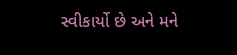સ્વીકાર્યો છે અને મને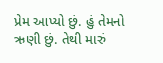પ્રેમ આપ્યો છું. હું તેમનો ઋણી છું. તેથી મારું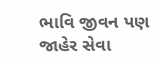ભાવિ જીવન પણ જાહેર સેવા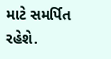માટે સમર્પિત રહેશે.